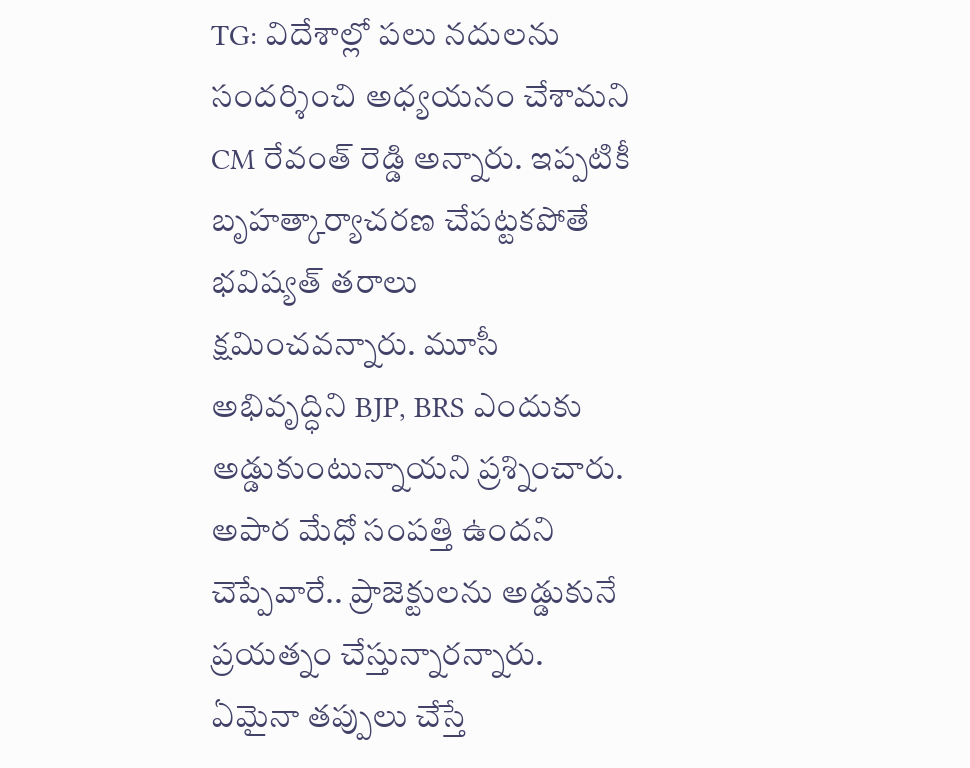TG: విదేశాల్లో పలు నదులను సందర్శించి అధ్యయనం చేశామని CM రేవంత్ రెడ్డి అన్నారు. ఇప్పటికీ బృహత్కార్యాచరణ చేపట్టకపోతే భవిష్యత్ తరాలు క్షమించవన్నారు. మూసీ అభివృద్ధిని BJP, BRS ఎందుకు అడ్డుకుంటున్నాయని ప్రశ్నించారు. అపార మేధో సంపత్తి ఉందని చెప్పేవారే.. ప్రాజెక్టులను అడ్డుకునే ప్రయత్నం చేస్తున్నారన్నారు. ఏమైనా తప్పులు చేస్తే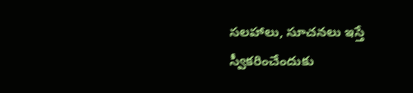సలహాలు, సూచనలు ఇస్తే స్వీకరించేందుకు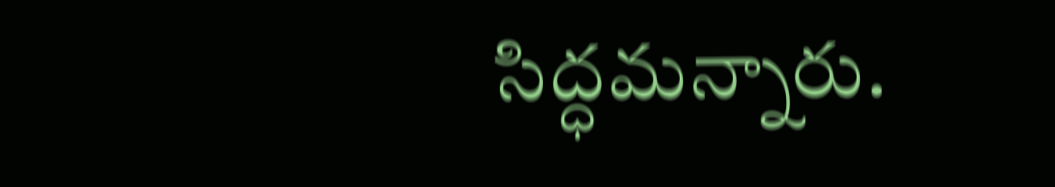సిద్ధమన్నారు.